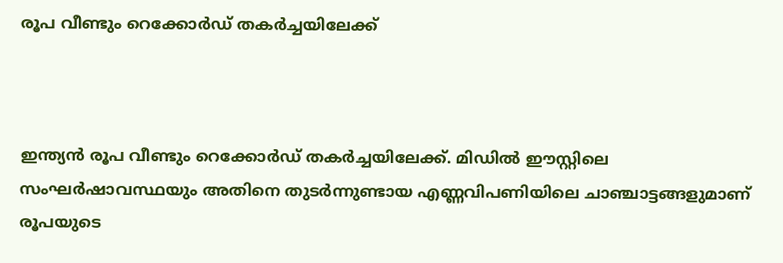രൂപ വീണ്ടും റെക്കോർഡ് തകർച്ചയിലേക്ക്



ഇന്ത്യൻ രൂപ വീണ്ടും റെക്കോർഡ് തകർച്ചയിലേക്ക്. മിഡിൽ ഈസ്റ്റിലെ സംഘർഷാവസ്ഥയും അതിനെ തുടർന്നുണ്ടായ എണ്ണവിപണിയിലെ ചാഞ്ചാട്ടങ്ങളുമാണ് രൂപയുടെ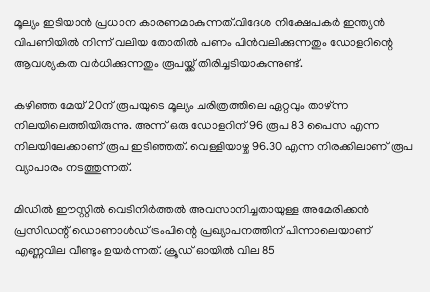മൂല്യം ഇടിയാൻ പ്രധാന കാരണമാകുന്നത്.വിദേശ നിക്ഷേപകർ ഇന്ത്യൻ വിപണിയിൽ നിന്ന് വലിയ തോതിൽ പണം പിൻവലിക്കുന്നതും ഡോളറിന്റെ ആവശ്യകത വർധിക്കുന്നതും രൂപയ്ക്ക് തിരിച്ചടിയാകുന്നുണ്ട്.

കഴിഞ്ഞ മേയ് 20ന് രൂപയുടെ മൂല്യം ചരിത്രത്തിലെ ഏറ്റവും താഴ്ന്ന നിലയിലെത്തിയിരുന്നു. അന്ന് ഒരു ഡോളറിന് 96 രൂപ 83 പൈസ എന്ന നിലയിലേക്കാണ് രൂപ ഇടിഞ്ഞത്. വെള്ളിയാഴ്ച 96.30 എന്ന നിരക്കിലാണ് രൂപ വ്യാപാരം നടത്തുന്നത്.

മിഡിൽ ഈസ്റ്റിൽ വെടിനിർത്തൽ അവസാനിച്ചതായുള്ള അമേരിക്കൻ പ്രസിഡന്റ് ഡൊണാൾഡ് ട്രംപിന്റെ പ്രഖ്യാപനത്തിന് പിന്നാലെയാണ് എണ്ണവില വീണ്ടും ഉയർന്നത്. ക്രൂഡ് ഓയിൽ വില 85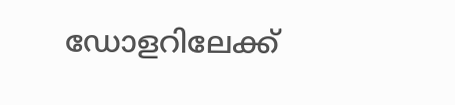ഡോളറിലേക്ക്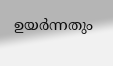ഉയർന്നതും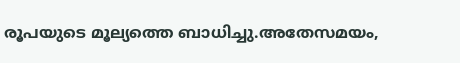രൂപയുടെ മൂല്യത്തെ ബാധിച്ചു.അതേസമയം,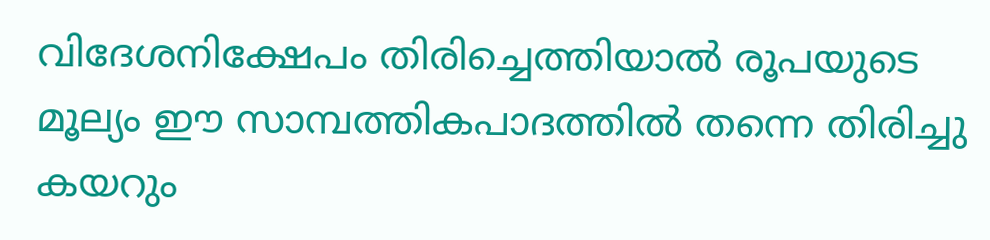വിദേശനിക്ഷേപം തിരിച്ചെത്തിയാല്‍ രൂപയുടെ മൂല്യം ഈ സാമ്പത്തികപാദത്തില്‍ തന്നെ തിരിച്ചു കയറും